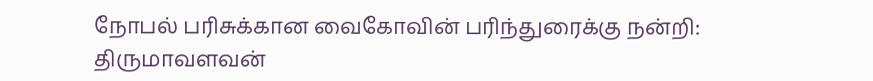நோபல் பரிசுக்கான வைகோவின் பரிந்துரைக்கு நன்றி: திருமாவளவன்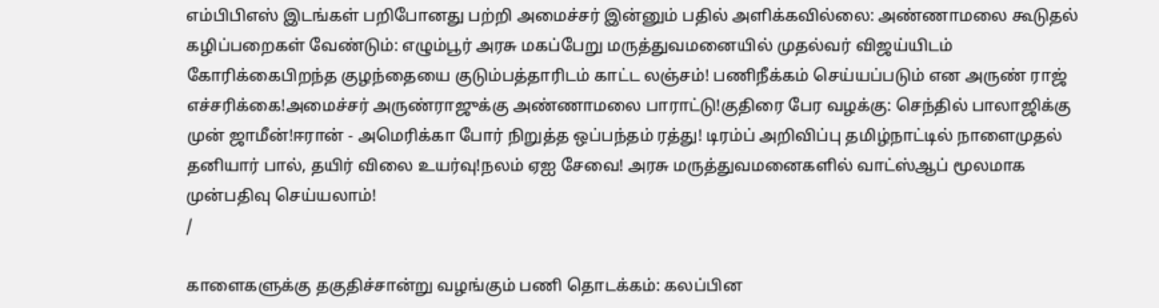எம்பிபிஎஸ் இடங்கள் பறிபோனது பற்றி அமைச்சர் இன்னும் பதில் அளிக்கவில்லை: அண்ணாமலை கூடுதல் கழிப்பறைகள் வேண்டும்: எழும்பூர் அரசு மகப்பேறு மருத்துவமனையில் முதல்வர் விஜய்யிடம் கோரிக்கைபிறந்த குழந்தையை குடும்பத்தாரிடம் காட்ட லஞ்சம்! பணிநீக்கம் செய்யப்படும் என அருண் ராஜ் எச்சரிக்கை!அமைச்சர் அருண்ராஜுக்கு அண்ணாமலை பாராட்டு!குதிரை பேர வழக்கு: செந்தில் பாலாஜிக்கு முன் ஜாமீன்!ஈரான் - அமெரிக்கா போர் நிறுத்த ஒப்பந்தம் ரத்து! டிரம்ப் அறிவிப்பு தமிழ்நாட்டில் நாளைமுதல் தனியார் பால், தயிர் விலை உயர்வு!நலம் ஏஐ சேவை! அரசு மருத்துவமனைகளில் வாட்ஸ்ஆப் மூலமாக முன்பதிவு செய்யலாம்!
/

காளைகளுக்கு தகுதிச்சான்று வழங்கும் பணி தொடக்கம்: கலப்பின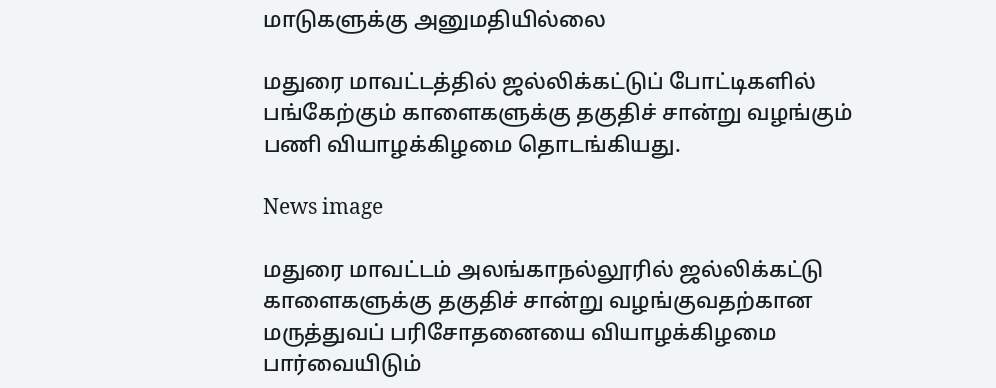மாடுகளுக்கு அனுமதியில்லை

மதுரை மாவட்டத்தில் ஜல்லிக்கட்டுப் போட்டிகளில் பங்கேற்கும் காளைகளுக்கு தகுதிச் சான்று வழங்கும் பணி வியாழக்கிழமை தொடங்கியது.

News image

மதுரை மாவட்டம் அலங்காநல்லூரில் ஜல்லிக்கட்டு காளைகளுக்கு தகுதிச் சான்று வழங்குவதற்கான மருத்துவப் பரிசோதனையை வியாழக்கிழமை பார்வையிடும்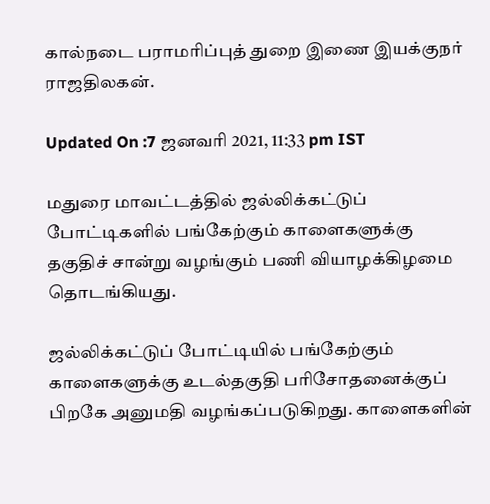கால்நடை பராமரிப்புத் துறை இணை இயக்குநர் ராஜதிலகன்.

Updated On :7 ஜனவரி 2021, 11:33 pm IST

மதுரை மாவட்டத்தில் ஜல்லிக்கட்டுப் போட்டிகளில் பங்கேற்கும் காளைகளுக்கு தகுதிச் சான்று வழங்கும் பணி வியாழக்கிழமை தொடங்கியது.

ஜல்லிக்கட்டுப் போட்டியில் பங்கேற்கும் காளைகளுக்கு உடல்தகுதி பரிசோதனைக்குப் பிறகே அனுமதி வழங்கப்படுகிறது. காளைகளின்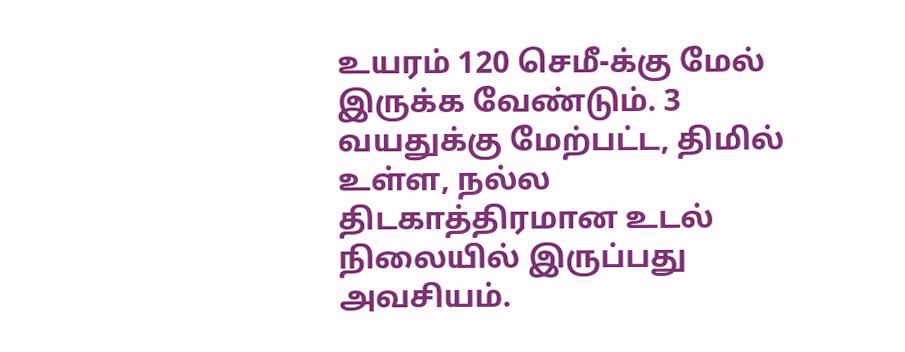உயரம் 120 செமீ-க்கு மேல் இருக்க வேண்டும். 3 வயதுக்கு மேற்பட்ட, திமில் உள்ள, நல்ல திடகாத்திரமான உடல் நிலையில் இருப்பது அவசியம்.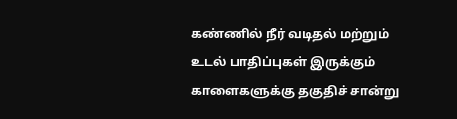கண்ணில் நீர் வடிதல் மற்றும் உடல் பாதிப்புகள் இருக்கும் காளைகளுக்கு தகுதிச் சான்று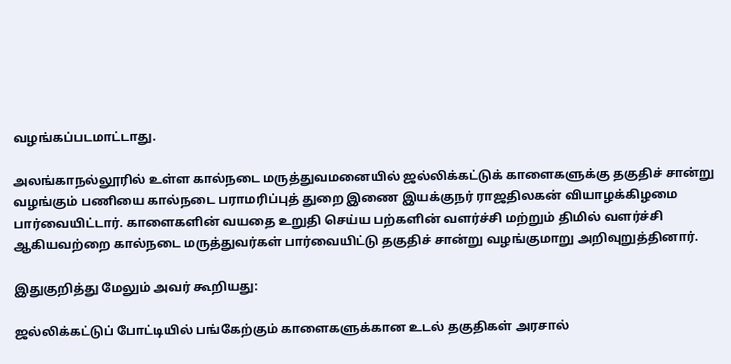வழங்கப்படமாட்டாது.

அலங்காநல்லூரில் உள்ள கால்நடை மருத்துவமனையில் ஜல்லிக்கட்டுக் காளைகளுக்கு தகுதிச் சான்று வழங்கும் பணியை கால்நடை பராமரிப்புத் துறை இணை இயக்குநர் ராஜதிலகன் வியாழக்கிழமை பார்வையிட்டார். காளைகளின் வயதை உறுதி செய்ய பற்களின் வளர்ச்சி மற்றும் திமில் வளர்ச்சி ஆகியவற்றை கால்நடை மருத்துவர்கள் பார்வையிட்டு தகுதிச் சான்று வழங்குமாறு அறிவுறுத்தினார்.

இதுகுறித்து மேலும் அவர் கூறியது:

ஜல்லிக்கட்டுப் போட்டியில் பங்கேற்கும் காளைகளுக்கான உடல் தகுதிகள் அரசால்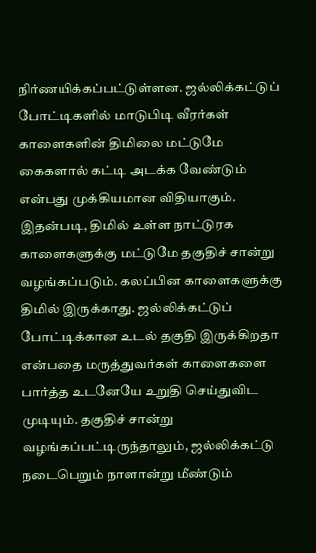நிர்ணயிக்கப்பட்டுள்ளன. ஜல்லிக்கட்டுப் போட்டிகளில் மாடுபிடி வீரர்கள் காளைகளின் திமிலை மட்டுமே கைகளால் கட்டி அடக்க வேண்டும் என்பது முக்கியமான விதியாகும். இதன்படி, திமில் உள்ள நாட்டுரக காளைகளுக்கு மட்டுமே தகுதிச் சான்று வழங்கப்படும். கலப்பின காளைகளுக்கு திமில் இருக்காது. ஜல்லிக்கட்டுப் போட்டிக்கான உடல் தகுதி இருக்கிறதா என்பதை மருத்துவர்கள் காளைகளை பார்த்த உடனேயே உறுதி செய்துவிட முடியும். தகுதிச் சான்று வழங்கப்பட்டிருந்தாலும், ஜல்லிக்கட்டு நடைபெறும் நாளான்று மீண்டும்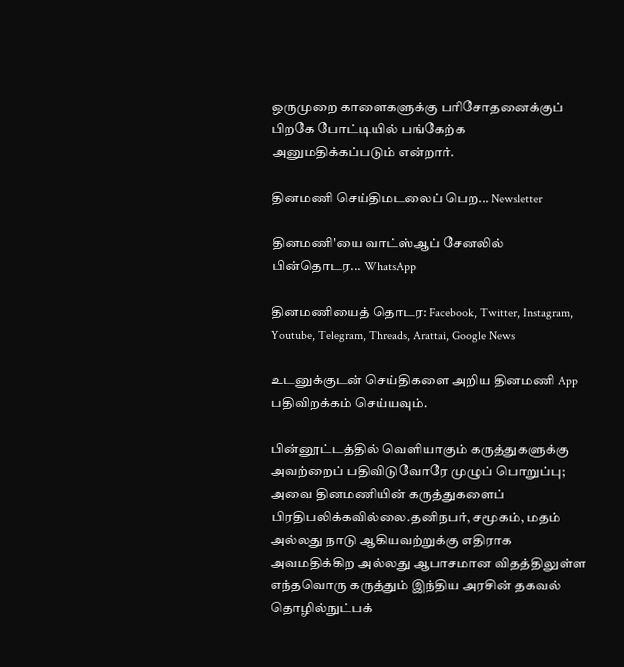ஒருமுறை காளைகளுக்கு பரிசோதனைக்குப் பிறகே போட்டியில் பங்கேற்க அனுமதிக்கப்படும் என்றார்.

தினமணி செய்திமடலைப் பெற... Newsletter

தினமணி'யை வாட்ஸ்ஆப் சேனலில் பின்தொடர... WhatsApp

தினமணியைத் தொடர: Facebook, Twitter, Instagram, Youtube, Telegram, Threads, Arattai, Google News

உடனுக்குடன் செய்திகளை அறிய தினமணி App பதிவிறக்கம் செய்யவும்.

பின்னூட்டத்தில் வெளியாகும் கருத்துகளுக்கு அவற்றைப் பதிவிடுவோரே முழுப் பொறுப்பு; அவை தினமணியின் கருத்துகளைப் பிரதிபலிக்கவில்லை.தனிநபர், சமூகம், மதம் அல்லது நாடு ஆகியவற்றுக்கு எதிராக அவமதிக்கிற அல்லது ஆபாசமான விதத்திலுள்ள எந்தவொரு கருத்தும் இந்திய அரசின் தகவல் தொழில்நுட்பக்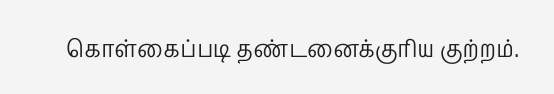கொள்கைப்படி தண்டனைக்குரிய குற்றம்.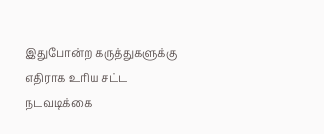இதுபோன்ற கருத்துகளுக்கு எதிராக உரிய சட்ட நடவடிக்கை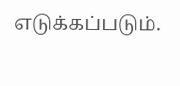எடுக்கப்படும்.